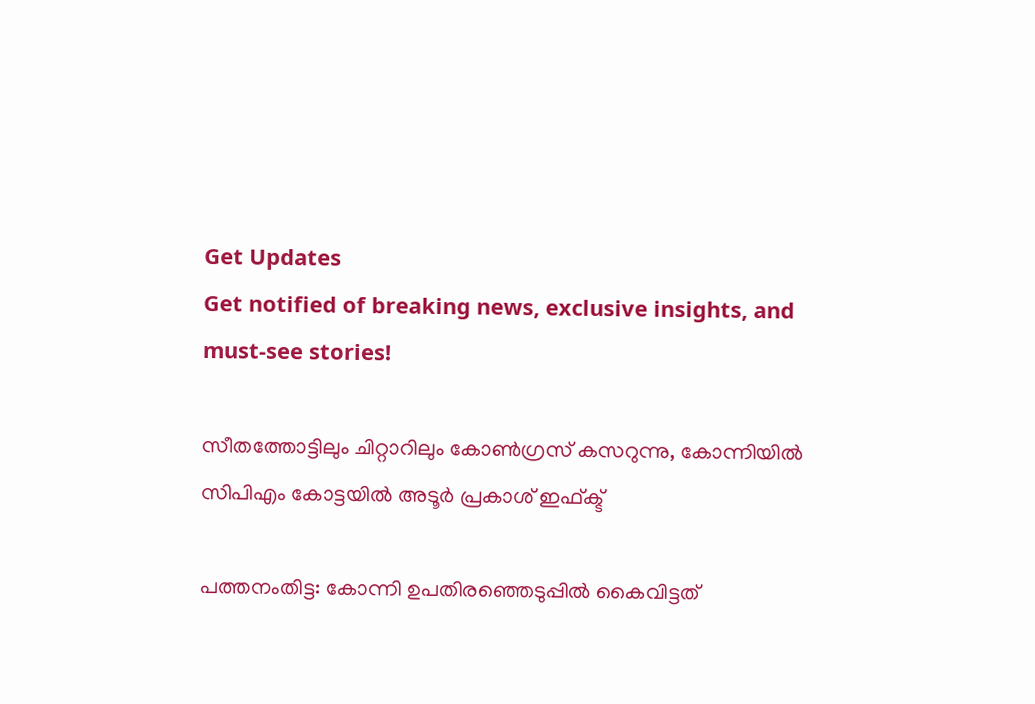Get Updates
Get notified of breaking news, exclusive insights, and must-see stories!

സീതത്തോട്ടിലും ചിറ്റാറിലും കോണ്‍ഗ്രസ് കസറുന്നു, കോന്നിയില്‍ സിപിഎം കോട്ടയില്‍ അടൂര്‍ പ്രകാശ് ഇഫ്ക്ട്

പത്തനംതിട്ട: കോന്നി ഉപതിരഞ്ഞെടുപ്പില്‍ കൈവിട്ടത്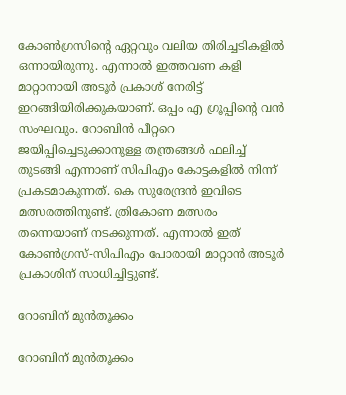കോണ്‍ഗ്രസിന്റെ ഏറ്റവും വലിയ തിരിച്ചടികളില്‍ ഒന്നായിരുന്നു. എന്നാല്‍ ഇത്തവണ കളി മാറ്റാനായി അടൂര്‍ പ്രകാശ് നേരിട്ട് ഇറങ്ങിയിരിക്കുകയാണ്. ഒപ്പം എ ഗ്രൂപ്പിന്റെ വന്‍ സംഘവും. റോബിന്‍ പീറ്ററെ ജയിപ്പിച്ചെടുക്കാനുള്ള തന്ത്രങ്ങള്‍ ഫലിച്ച് തുടങ്ങി എന്നാണ് സിപിഎം കോട്ടകളില്‍ നിന്ന് പ്രകടമാകുന്നത്. കെ സുരേന്ദ്രന്‍ ഇവിടെ മത്സരത്തിനുണ്ട്. ത്രികോണ മത്സരം തന്നെയാണ് നടക്കുന്നത്. എന്നാല്‍ ഇത് കോണ്‍ഗ്രസ്-സിപിഎം പോരായി മാറ്റാന്‍ അടൂര്‍ പ്രകാശിന് സാധിച്ചിട്ടുണ്ട്.

റോബിന് മുന്‍തൂക്കം

റോബിന് മുന്‍തൂക്കം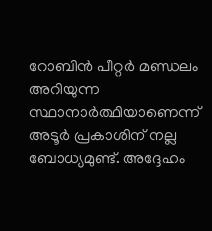റോബിന്‍ പീറ്റര്‍ മണ്ഡലം അറിയുന്ന സ്ഥാനാര്‍ത്ഥിയാണെന്ന് അടൂര്‍ പ്രകാശിന് നല്ല ബോധ്യമുണ്ട്. അദ്ദേഹം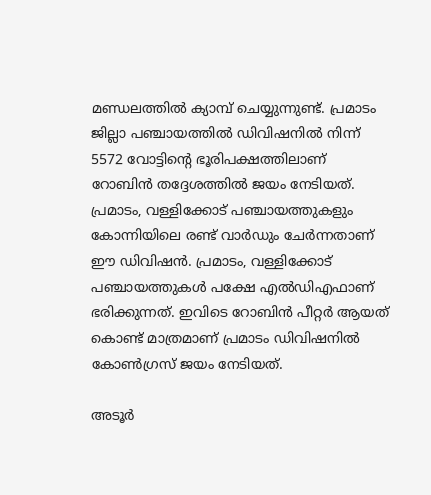മണ്ഡലത്തില്‍ ക്യാമ്പ് ചെയ്യുന്നുണ്ട്. പ്രമാടം ജില്ലാ പഞ്ചായത്തില്‍ ഡിവിഷനില്‍ നിന്ന് 5572 വോട്ടിന്റെ ഭൂരിപക്ഷത്തിലാണ് റോബിന്‍ തദ്ദേശത്തില്‍ ജയം നേടിയത്. പ്രമാടം, വള്ളിക്കോട് പഞ്ചായത്തുകളും കോന്നിയിലെ രണ്ട് വാര്‍ഡും ചേര്‍ന്നതാണ് ഈ ഡിവിഷന്‍. പ്രമാടം, വള്ളിക്കോട് പഞ്ചായത്തുകള്‍ പക്ഷേ എല്‍ഡിഎഫാണ് ഭരിക്കുന്നത്. ഇവിടെ റോബിന്‍ പീറ്റര്‍ ആയത് കൊണ്ട് മാത്രമാണ് പ്രമാടം ഡിവിഷനില്‍ കോണ്‍ഗ്രസ് ജയം നേടിയത്.

അടൂര്‍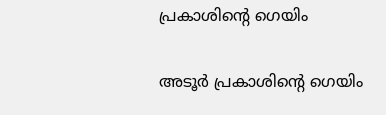പ്രകാശിന്റെ ഗെയിം

അടൂര്‍ പ്രകാശിന്റെ ഗെയിം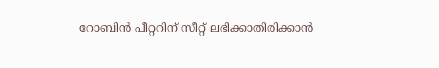റോബിന്‍ പീറ്ററിന് സീറ്റ് ലഭിക്കാതിരിക്കാന്‍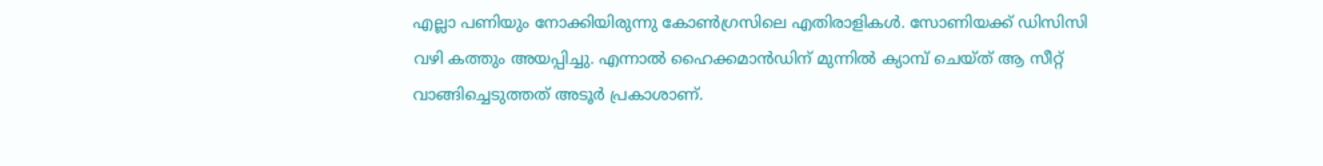എല്ലാ പണിയും നോക്കിയിരുന്നു കോണ്‍ഗ്രസിലെ എതിരാളികള്‍. സോണിയക്ക് ഡിസിസി വഴി കത്തും അയപ്പിച്ചു. എന്നാല്‍ ഹൈക്കമാന്‍ഡിന് മുന്നില്‍ ക്യാമ്പ് ചെയ്ത് ആ സീറ്റ് വാങ്ങിച്ചെടുത്തത് അടൂര്‍ പ്രകാശാണ്.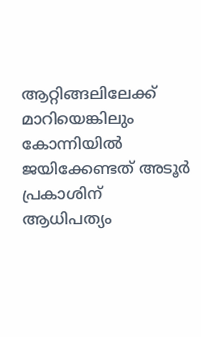ആറ്റിങ്ങലിലേക്ക് മാറിയെങ്കിലും കോന്നിയില്‍ ജയിക്കേണ്ടത് അടൂര്‍ പ്രകാശിന് ആധിപത്യം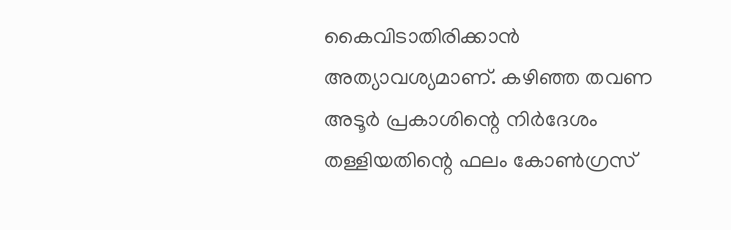കൈവിടാതിരിക്കാന്‍ അത്യാവശ്യമാണ്. കഴിഞ്ഞ തവണ അടൂര്‍ പ്രകാശിന്റെ നിര്‍ദേശം തള്ളിയതിന്റെ ഫലം കോണ്‍ഗ്രസ്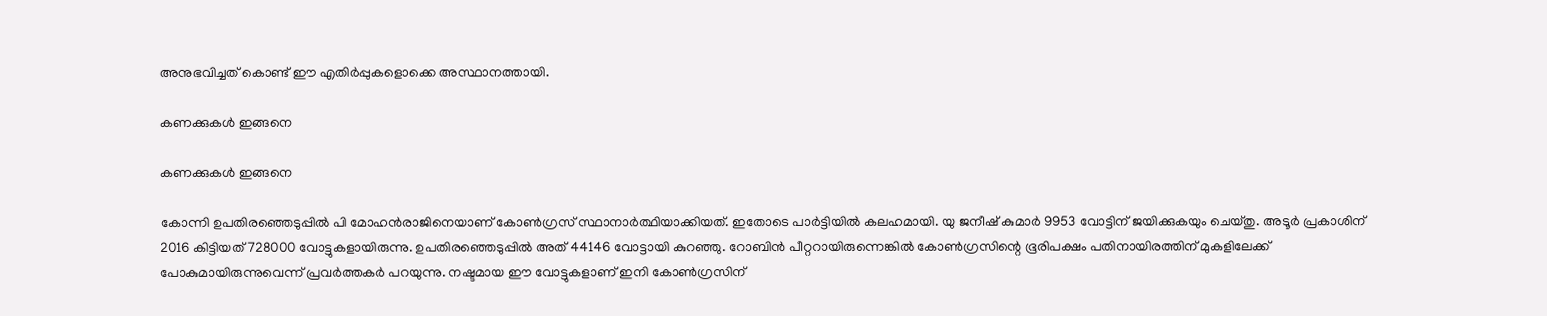അനുഭവിച്ചത് കൊണ്ട് ഈ എതിര്‍പ്പുകളൊക്കെ അസ്ഥാനത്തായി.

കണക്കുകള്‍ ഇങ്ങനെ

കണക്കുകള്‍ ഇങ്ങനെ

കോന്നി ഉപതിരഞ്ഞെടുപ്പില്‍ പി മോഹന്‍രാജിനെയാണ് കോണ്‍ഗ്രസ് സ്ഥാനാര്‍ത്ഥിയാക്കിയത്. ഇതോടെ പാര്‍ട്ടിയില്‍ കലഹമായി. യു ജനീഷ് കുമാര്‍ 9953 വോട്ടിന് ജയിക്കുകയും ചെയ്തു. അടൂര്‍ പ്രകാശിന് 2016 കിട്ടിയത് 728000 വോട്ടുകളായിരുന്നു. ഉപതിരഞ്ഞെടുപ്പില്‍ അത് 44146 വോട്ടായി കുറഞ്ഞു. റോബിന്‍ പീറ്ററായിരുന്നെങ്കില്‍ കോണ്‍ഗ്രസിന്റെ ഭൂരിപക്ഷം പതിനായിരത്തിന് മുകളിലേക്ക് പോകുമായിരുന്നുവെന്ന് പ്രവര്‍ത്തകര്‍ പറയുന്നു. നഷ്ടമായ ഈ വോട്ടുകളാണ് ഇനി കോണ്‍ഗ്രസിന്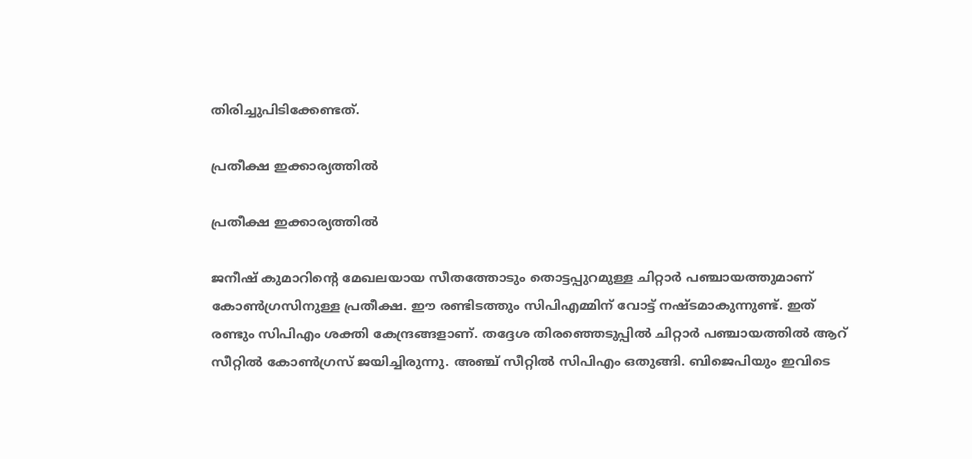തിരിച്ചുപിടിക്കേണ്ടത്.

പ്രതീക്ഷ ഇക്കാര്യത്തില്‍

പ്രതീക്ഷ ഇക്കാര്യത്തില്‍

ജനീഷ് കുമാറിന്റെ മേഖലയായ സീതത്തോടും തൊട്ടപ്പുറമുള്ള ചിറ്റാര്‍ പഞ്ചായത്തുമാണ് കോണ്‍ഗ്രസിനുള്ള പ്രതീക്ഷ. ഈ രണ്ടിടത്തും സിപിഎമ്മിന് വോട്ട് നഷ്ടമാകുന്നുണ്ട്. ഇത് രണ്ടും സിപിഎം ശക്തി കേന്ദ്രങ്ങളാണ്. തദ്ദേശ തിരഞ്ഞെടുപ്പില്‍ ചിറ്റാര്‍ പഞ്ചായത്തില്‍ ആറ് സീറ്റില്‍ കോണ്‍ഗ്രസ് ജയിച്ചിരുന്നു. അഞ്ച് സീറ്റില്‍ സിപിഎം ഒതുങ്ങി. ബിജെപിയും ഇവിടെ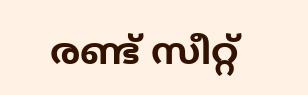രണ്ട് സീറ്റ്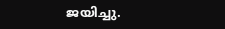ജയിച്ചു.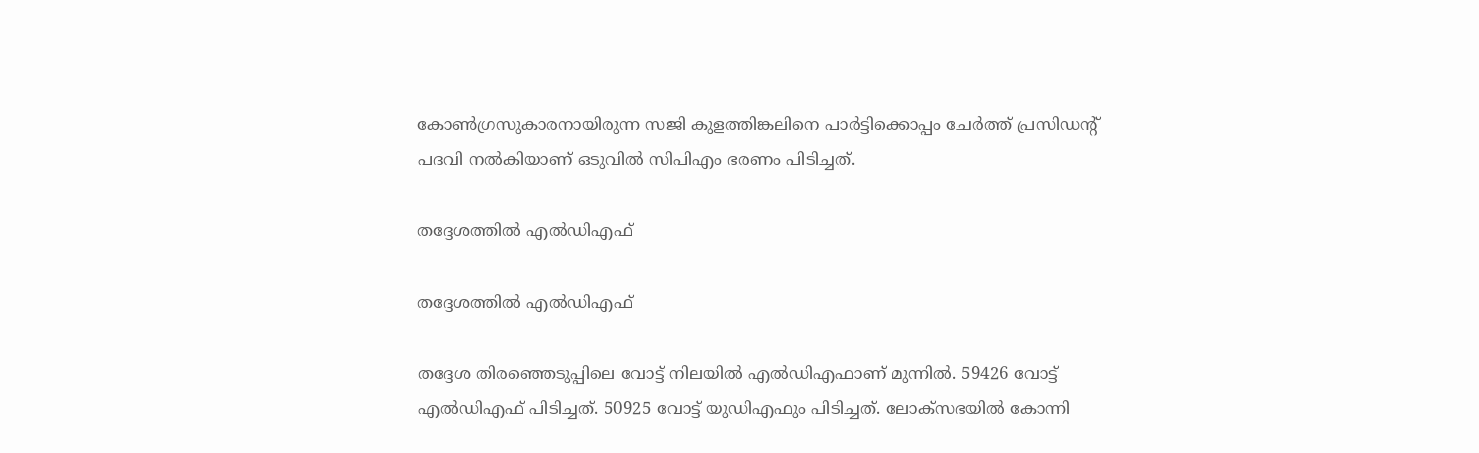കോണ്‍ഗ്രസുകാരനായിരുന്ന സജി കുളത്തിങ്കലിനെ പാര്‍ട്ടിക്കൊപ്പം ചേര്‍ത്ത് പ്രസിഡന്റ് പദവി നല്‍കിയാണ് ഒടുവില്‍ സിപിഎം ഭരണം പിടിച്ചത്.

തദ്ദേശത്തില്‍ എല്‍ഡിഎഫ്

തദ്ദേശത്തില്‍ എല്‍ഡിഎഫ്

തദ്ദേശ തിരഞ്ഞെടുപ്പിലെ വോട്ട് നിലയില്‍ എല്‍ഡിഎഫാണ് മുന്നില്‍. 59426 വോട്ട് എല്‍ഡിഎഫ് പിടിച്ചത്. 50925 വോട്ട് യുഡിഎഫും പിടിച്ചത്. ലോക്‌സഭയില്‍ കോന്നി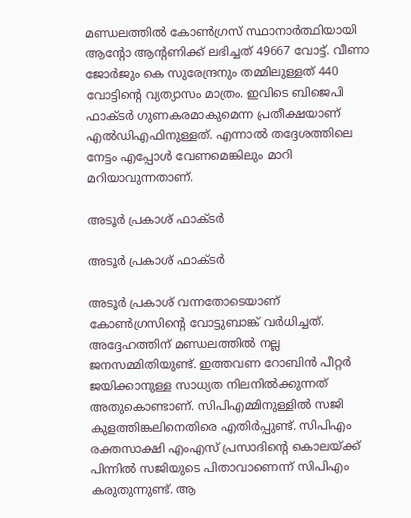മണ്ഡലത്തില്‍ കോണ്‍ഗ്രസ് സ്ഥാനാര്‍ത്ഥിയായി ആന്റോ ആന്റണിക്ക് ലഭിച്ചത് 49667 വോട്ട്. വീണാ ജോര്‍ജും കെ സുരേന്ദ്രനും തമ്മിലുള്ളത് 440 വോട്ടിന്റെ വ്യത്യാസം മാത്രം. ഇവിടെ ബിജെപി ഫാക്ടര്‍ ഗുണകരമാകുമെന്ന പ്രതീക്ഷയാണ് എല്‍ഡിഎഫിനുള്ളത്. എന്നാല്‍ തദ്ദേശത്തിലെ നേട്ടം എപ്പോള്‍ വേണമെങ്കിലും മാറി മറിയാവുന്നതാണ്.

അടൂര്‍ പ്രകാശ് ഫാക്ടര്‍

അടൂര്‍ പ്രകാശ് ഫാക്ടര്‍

അടൂര്‍ പ്രകാശ് വന്നതോടെയാണ് കോണ്‍ഗ്രസിന്റെ വോട്ടുബാങ്ക് വര്‍ധിച്ചത്. അദ്ദേഹത്തിന് മണ്ഡലത്തില്‍ നല്ല ജനസമ്മിതിയുണ്ട്. ഇത്തവണ റോബിന്‍ പീറ്റര്‍ ജയിക്കാനുള്ള സാധ്യത നിലനില്‍ക്കുന്നത് അതുകൊണ്ടാണ്. സിപിഎമ്മിനുള്ളില്‍ സജി കുളത്തിങ്കലിനെതിരെ എതിര്‍പ്പുണ്ട്. സിപിഎം രക്തസാക്ഷി എംഎസ് പ്രസാദിന്റെ കൊലയ്ക്ക് പിന്നില്‍ സജിയുടെ പിതാവാണെന്ന് സിപിഎം കരുതുന്നുണ്ട്. ആ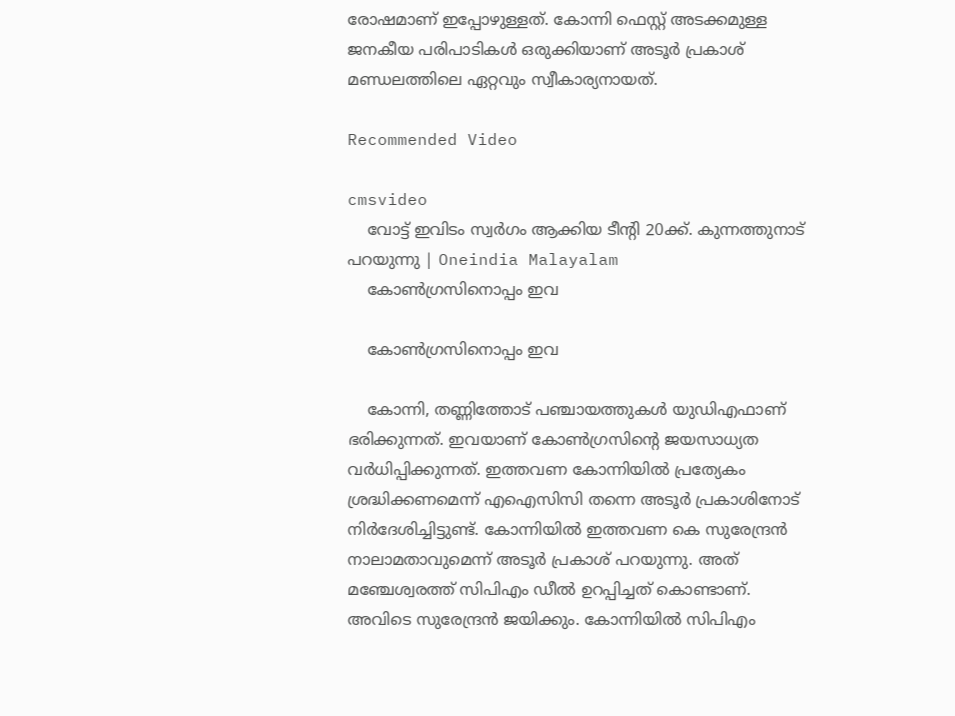രോഷമാണ് ഇപ്പോഴുള്ളത്. കോന്നി ഫെസ്റ്റ് അടക്കമുള്ള ജനകീയ പരിപാടികള്‍ ഒരുക്കിയാണ് അടൂര്‍ പ്രകാശ് മണ്ഡലത്തിലെ ഏറ്റവും സ്വീകാര്യനായത്.

Recommended Video

cmsvideo
    വോട്ട് ഇവിടം സ്വർഗം ആക്കിയ ടീന്റി 20ക്ക്. കുന്നത്തുനാട് പറയുന്നു | Oneindia Malayalam
    കോണ്‍ഗ്രസിനൊപ്പം ഇവ

    കോണ്‍ഗ്രസിനൊപ്പം ഇവ

    കോന്നി, തണ്ണിത്തോട് പഞ്ചായത്തുകള്‍ യുഡിഎഫാണ് ഭരിക്കുന്നത്. ഇവയാണ് കോണ്‍ഗ്രസിന്റെ ജയസാധ്യത വര്‍ധിപ്പിക്കുന്നത്. ഇത്തവണ കോന്നിയില്‍ പ്രത്യേകം ശ്രദ്ധിക്കണമെന്ന് എഐസിസി തന്നെ അടൂര്‍ പ്രകാശിനോട് നിര്‍ദേശിച്ചിട്ടുണ്ട്. കോന്നിയില്‍ ഇത്തവണ കെ സുരേന്ദ്രന്‍ നാലാമതാവുമെന്ന് അടൂര്‍ പ്രകാശ് പറയുന്നു. അത് മഞ്ചേശ്വരത്ത് സിപിഎം ഡീല്‍ ഉറപ്പിച്ചത് കൊണ്ടാണ്. അവിടെ സുരേന്ദ്രന്‍ ജയിക്കും. കോന്നിയില്‍ സിപിഎം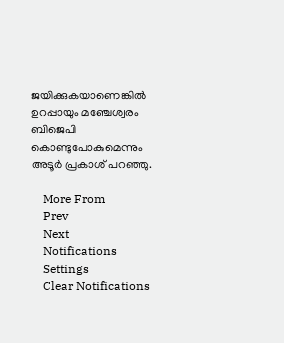ജയിക്കുകയാണെങ്കില്‍ ഉറപ്പായും മഞ്ചേശ്വരം ബിജെപി കൊണ്ടുപോകുമെന്നും അടൂര്‍ പ്രകാശ് പറഞ്ഞു.

    More From
    Prev
    Next
    Notifications
    Settings
    Clear Notifications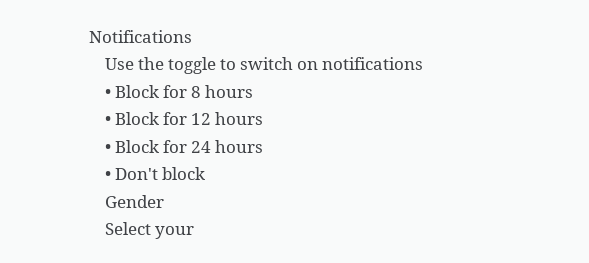Notifications
    Use the toggle to switch on notifications
    • Block for 8 hours
    • Block for 12 hours
    • Block for 24 hours
    • Don't block
    Gender
    Select your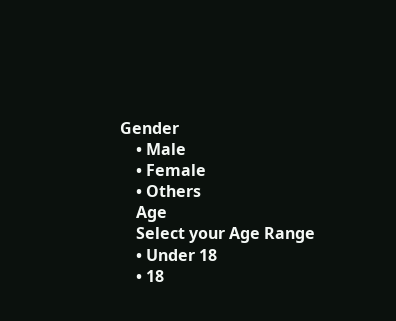Gender
    • Male
    • Female
    • Others
    Age
    Select your Age Range
    • Under 18
    • 18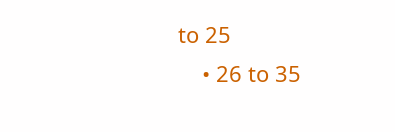to 25
    • 26 to 35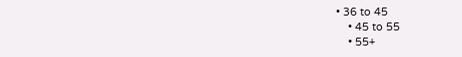• 36 to 45
    • 45 to 55
    • 55+